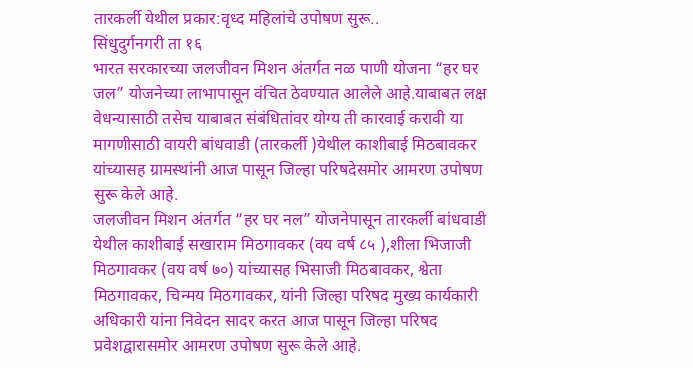तारकर्ली येथील प्रकार:वृध्द महिलांचे उपोषण सुरू..
सिंधुदुर्गनगरी ता १६
भारत सरकारच्या जलजीवन मिशन अंतर्गत नळ पाणी योजना “हर घर जल” योजनेच्या लाभापासून वंचित ठेवण्यात आलेले आहे.याबाबत लक्ष वेधन्यासाठी तसेच याबाबत संबंधितांवर योग्य ती कारवाई करावी या मागणीसाठी वायरी बांधवाडी (तारकर्ली )येथील काशीबाई मिठबावकर यांच्यासह ग्रामस्थांनी आज पासून जिल्हा परिषदेसमोर आमरण उपोषण सुरू केले आहे.
जलजीवन मिशन अंतर्गत “हर घर नल” योजनेपासून तारकर्ली बांधवाडी येथील काशीबाई सखाराम मिठगावकर (वय वर्ष ८५ ),शीला भिजाजी मिठगावकर (वय वर्ष ७०) यांच्यासह भिसाजी मिठबावकर, श्वेता मिठगावकर, चिन्मय मिठगावकर, यांनी जिल्हा परिषद मुख्य कार्यकारी अधिकारी यांना निवेदन सादर करत आज पासून जिल्हा परिषद प्रवेशद्वारासमोर आमरण उपोषण सुरू केले आहे.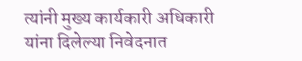त्यांनी मुख्य कार्यकारी अधिकारी यांना दिलेल्या निवेदनात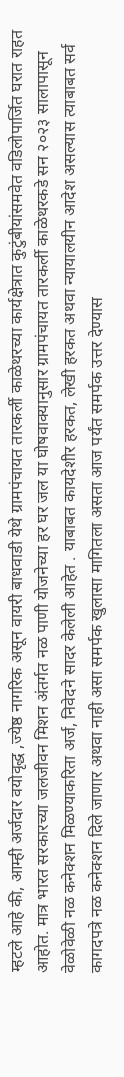म्हटले आहे की, आम्ही अर्जदार वयोवृद्ध ,ज्येष्ठ नागरिक असून वायरी बाधवाडी येथे ग्रामपंचायत तारकर्ली काळेथरच्या कार्यक्षेत्रात कुटुंबीयांसमवेत वडिलोपार्जित घरात राहत आहोत. मात्र भारत सरकारच्या जलजीवन मिशन अंतर्गत नळ पाणी योजनेच्या हर घर जल या घोषवाक्यानुसार ग्रामपंचायत तारकर्ली काळेथरकडे सन २०२३ सालापासून वेळोवेळी नळ कनेक्शन मिळण्याकरिता अर्ज, निवेदने सादर केलेली आहेत . याबाबत कायदेशीर हरकत, लेखी हरकत अथवा न्यायालयीन आदेश असल्यास त्याबाबत सर्व कागदपत्रे नळ कनेक्शन दिले जाणार अथवा नाही असा समर्पक खुलासा मागितला असता आज पर्यंत समर्पक उत्तर देण्यास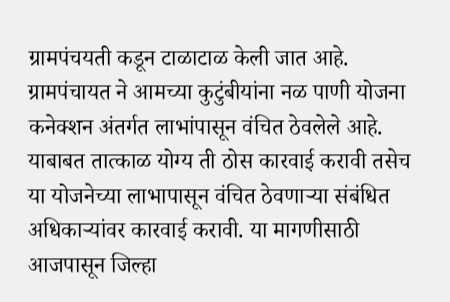ग्रामपंचयती कडून टाळाटाळ केली जात आहे. ग्रामपंचायत ने आमच्या कुटुंबीयांना नळ पाणी योजना कनेक्शन अंतर्गत लाभांपासून वंचित ठेवलेले आहे. याबाबत तात्काळ योग्य ती ठोस कारवाई करावी तसेच या योजनेच्या लाभापासून वंचित ठेवणाऱ्या संबंधित अधिकाऱ्यांवर कारवाई करावी. या मागणीसाठी आजपासून जिल्हा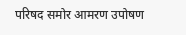परिषद समोर आमरण उपोषण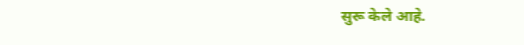सुरू केले आहे.